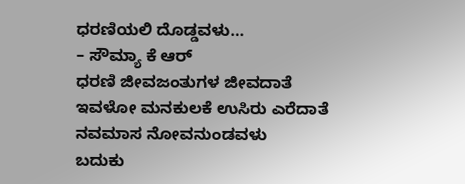ಧರಣಿಯಲಿ ದೊಡ್ಡವಳು…
– ಸೌಮ್ಯಾ ಕೆ ಆರ್
ಧರಣಿ ಜೀವಜಂತುಗಳ ಜೀವದಾತೆ
ಇವಳೋ ಮನಕುಲಕೆ ಉಸಿರು ಎರೆದಾತೆ
ನವಮಾಸ ನೋವನುಂಡವಳು
ಬದುಕು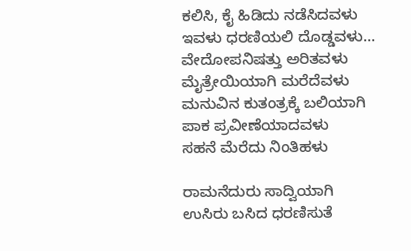ಕಲಿಸಿ, ಕೈ ಹಿಡಿದು ನಡೆಸಿದವಳು
ಇವಳು ಧರಣಿಯಲಿ ದೊಡ್ಡವಳು…
ವೇದೋಪನಿಷತ್ತು ಅರಿತವಳು
ಮೈತ್ರೇಯಿಯಾಗಿ ಮರೆದೆವಳು
ಮನುವಿನ ಕುತಂತ್ರಕ್ಕೆ ಬಲಿಯಾಗಿ
ಪಾಕ ಪ್ರವೀಣೆಯಾದವಳು
ಸಹನೆ ಮೆರೆದು ನಿಂತಿಹಳು

ರಾಮನೆದುರು ಸಾದ್ವಿಯಾಗಿ
ಉಸಿರು ಬಸಿದ ಧರಣಿಸುತೆ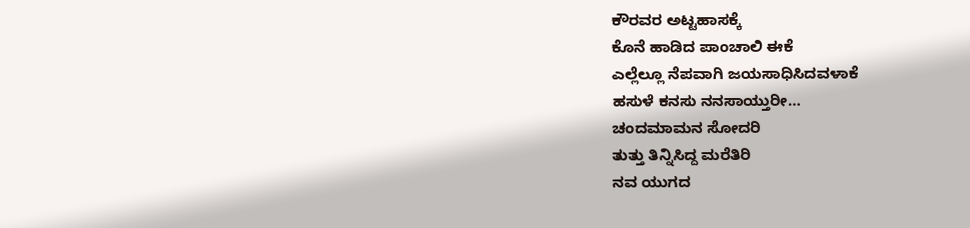ಕೌರವರ ಅಟ್ಟಹಾಸಕ್ಕೆ
ಕೊನೆ ಹಾಡಿದ ಪಾಂಚಾಲಿ ಈಕೆ
ಎಲ್ಲೆಲ್ಲೂ ನೆಪವಾಗಿ ಜಯಸಾಧಿಸಿದವಳಾಕೆ
ಹಸುಳೆ ಕನಸು ನನಸಾಯ್ತುರೀ…
ಚಂದಮಾಮನ ಸೋದರಿ
ತುತ್ತು ತಿನ್ನಿಸಿದ್ದ ಮರೆತಿರಿ
ನವ ಯುಗದ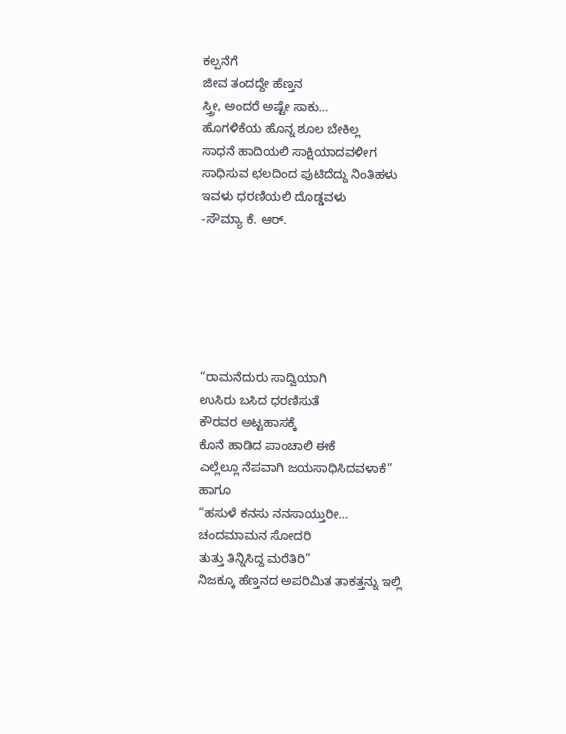ಕಲ್ಪನೆಗೆ
ಜೀವ ತಂದದ್ದೇ ಹೆಣ್ತನ
ಸ್ತ್ರೀ, ಅಂದರೆ ಅಷ್ಟೇ ಸಾಕು…
ಹೊಗಳಿಕೆಯ ಹೊನ್ನ ಶೂಲ ಬೇಕಿಲ್ಲ
ಸಾಧನೆ ಹಾದಿಯಲಿ ಸಾಕ್ಷಿಯಾದವಳೀಗ
ಸಾಧಿಸುವ ಛಲದಿಂದ ಪುಟಿದೆದ್ದು ನಿಂತಿಹಳು
ಇವಳು ಧರಣಿಯಲಿ ದೊಡ್ಡವಳು
-ಸೌಮ್ಯಾ ಕೆ. ಆರ್.






“ರಾಮನೆದುರು ಸಾದ್ವಿಯಾಗಿ
ಉಸಿರು ಬಸಿದ ಧರಣಿಸುತೆ
ಕೌರವರ ಅಟ್ಟಹಾಸಕ್ಕೆ
ಕೊನೆ ಹಾಡಿದ ಪಾಂಚಾಲಿ ಈಕೆ
ಎಲ್ಲೆಲ್ಲೂ ನೆಪವಾಗಿ ಜಯಸಾಧಿಸಿದವಳಾಕೆ”
ಹಾಗೂ
“ಹಸುಳೆ ಕನಸು ನನಸಾಯ್ತುರೀ…
ಚಂದಮಾಮನ ಸೋದರಿ
ತುತ್ತು ತಿನ್ನಿಸಿದ್ದ ಮರೆತಿರಿ”
ನಿಜಕ್ಕೂ ಹೆಣ್ತನದ ಅಪರಿಮಿತ ತಾಕತ್ತನ್ನು ಇಲ್ಲಿ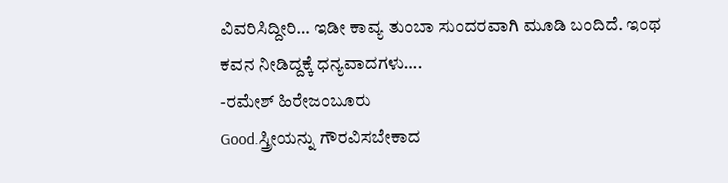ವಿವರಿಸಿದ್ದೀರಿ… ಇಡೀ ಕಾವ್ಯ ತುಂಬಾ ಸುಂದರವಾಗಿ ಮೂಡಿ ಬಂದಿದೆ. ಇಂಥ ಕವನ ನೀಡಿದ್ದಕ್ಕೆ ಧನ್ಯವಾದಗಳು….
-ರಮೇಶ್ ಹಿರೇಜಂಬೂರು
Good.ಸ್ತ್ರೀಯನ್ನು ಗೌರವಿಸಬೇಕಾದ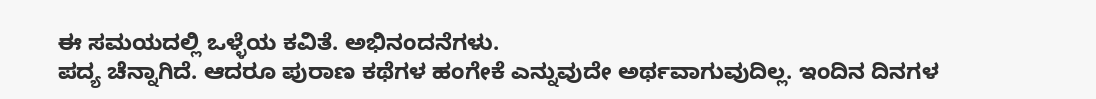ಈ ಸಮಯದಲ್ಲಿ ಒಳ್ಳೆಯ ಕವಿತೆ. ಅಭಿನಂದನೆಗಳು.
ಪದ್ಯ ಚೆನ್ನಾಗಿದೆ. ಆದರೂ ಪುರಾಣ ಕಥೆಗಳ ಹಂಗೇಕೆ ಎನ್ನುವುದೇ ಅರ್ಥವಾಗುವುದಿಲ್ಲ. ಇಂದಿನ ದಿನಗಳ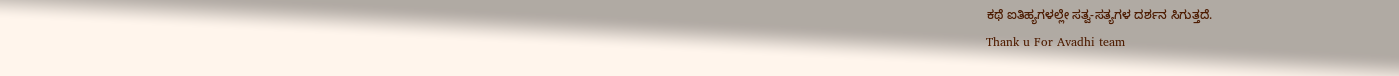ಕಥೆ ಐತಿಹ್ಯಗಳಲ್ಲೇ ಸತ್ವ-ಸತ್ಯಗಳ ದರ್ಶನ ಸಿಗುತ್ತದೆ.
Thank u For Avadhi team